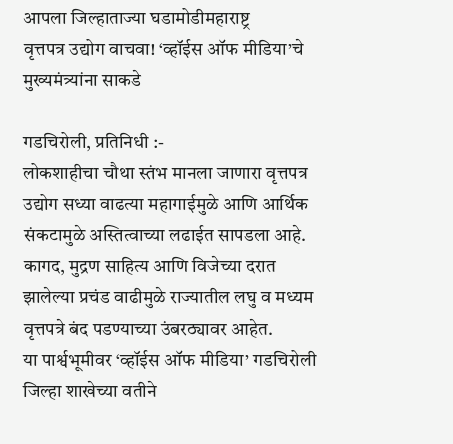आपला जिल्हाताज्या घडामोडीमहाराष्ट्र
वृत्तपत्र उद्योग वाचवा! ‘व्हॉईस ऑफ मीडिया’चे मुख्यमंत्र्यांना साकडे

गडचिरोली, प्रतिनिधी :-
लोकशाहीचा चौथा स्तंभ मानला जाणारा वृत्तपत्र उद्योग सध्या वाढत्या महागाईमुळे आणि आर्थिक संकटामुळे अस्तित्वाच्या लढाईत सापडला आहे. कागद, मुद्रण साहित्य आणि विजेच्या दरात झालेल्या प्रचंड वाढीमुळे राज्यातील लघु व मध्यम वृत्तपत्रे बंद पडण्याच्या उंबरठ्यावर आहेत.
या पार्श्वभूमीवर ‘व्हॉईस ऑफ मीडिया’ गडचिरोली जिल्हा शाखेच्या वतीने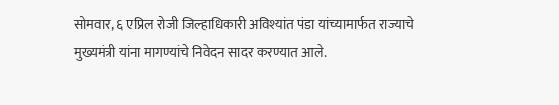सोमवार, ६ एप्रिल रोजी जिल्हाधिकारी अविश्यांत पंडा यांच्यामार्फत राज्याचे मुख्यमंत्री यांना मागण्यांचे निवेदन सादर करण्यात आले.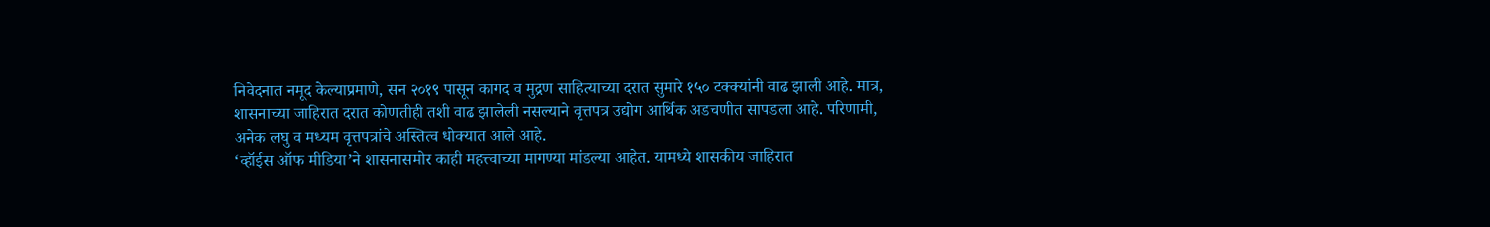निवेदनात नमूद केल्याप्रमाणे, सन २०१९ पासून कागद व मुद्रण साहित्याच्या दरात सुमारे १५० टक्क्यांनी वाढ झाली आहे. मात्र, शासनाच्या जाहिरात दरात कोणतीही तशी वाढ झालेली नसल्याने वृत्तपत्र उद्योग आर्थिक अडचणीत सापडला आहे. परिणामी, अनेक लघु व मध्यम वृत्तपत्रांचे अस्तित्व धोक्यात आले आहे.
‘व्हॉईस ऑफ मीडिया’ने शासनासमोर काही महत्त्वाच्या मागण्या मांडल्या आहेत. यामध्ये शासकीय जाहिरात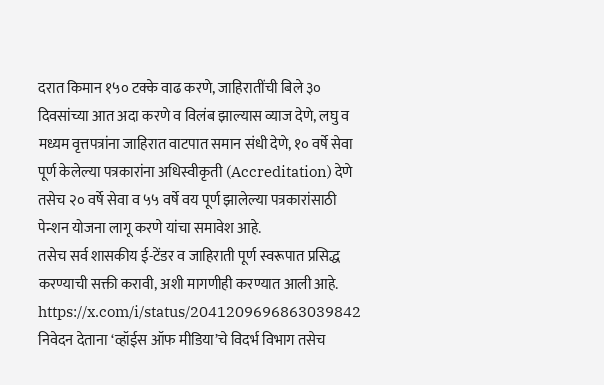दरात किमान १५० टक्के वाढ करणे, जाहिरातींची बिले ३० दिवसांच्या आत अदा करणे व विलंब झाल्यास व्याज देणे, लघु व मध्यम वृत्तपत्रांना जाहिरात वाटपात समान संधी देणे, १० वर्षे सेवा पूर्ण केलेल्या पत्रकारांना अधिस्वीकृती (Accreditation) देणे तसेच २० वर्षे सेवा व ५५ वर्षे वय पूर्ण झालेल्या पत्रकारांसाठी पेन्शन योजना लागू करणे यांचा समावेश आहे.
तसेच सर्व शासकीय ई-टेंडर व जाहिराती पूर्ण स्वरूपात प्रसिद्ध करण्याची सक्ती करावी, अशी मागणीही करण्यात आली आहे.
https://x.com/i/status/2041209696863039842
निवेदन देताना ‘व्हॉईस ऑफ मीडिया’चे विदर्भ विभाग तसेच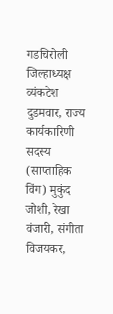गडचिरोली जिल्हाध्यक्ष व्यंकटेश दुडमवार, राज्य कार्यकारिणी सदस्य (साप्ताहिक विंग) मुकुंद जोशी, रेखा वंजारी, संगीता विजयकर,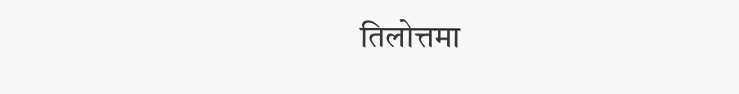तिलोत्तमा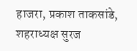हाजरा, प्रकाश ताकसांडे, शहराध्यक्ष सुरज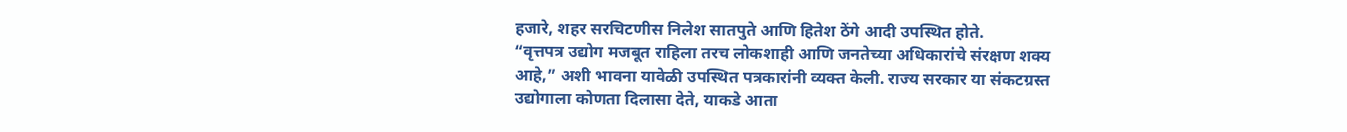हजारे, शहर सरचिटणीस निलेश सातपुते आणि हितेश ठेंगे आदी उपस्थित होते.
“वृत्तपत्र उद्योग मजबूत राहिला तरच लोकशाही आणि जनतेच्या अधिकारांचे संरक्षण शक्य आहे,” अशी भावना यावेळी उपस्थित पत्रकारांनी व्यक्त केली. राज्य सरकार या संकटग्रस्त उद्योगाला कोणता दिलासा देते, याकडे आता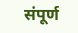संपूर्ण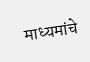माध्यमांचे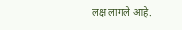लक्ष लागले आहे.